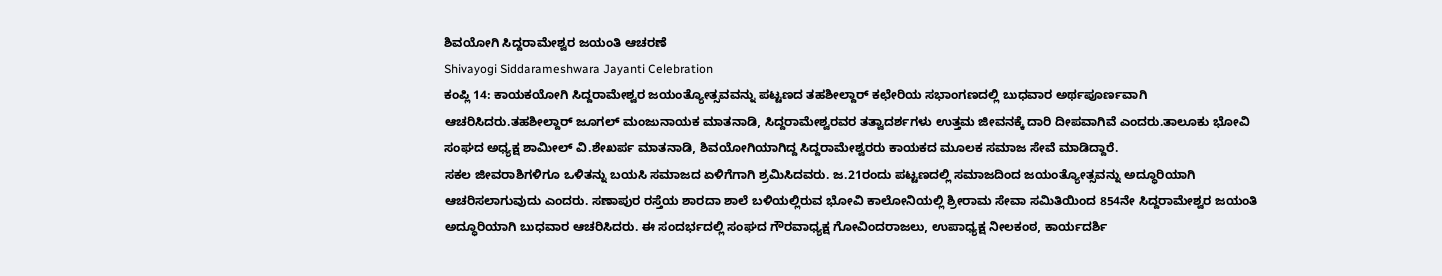ಶಿವಯೋಗಿ ಸಿದ್ದರಾಮೇಶ್ವರ ಜಯಂತಿ ಆಚರಣೆ
Shivayogi Siddarameshwara Jayanti Celebration
ಕಂಪ್ಲಿ 14: ಕಾಯಕಯೋಗಿ ಸಿದ್ದರಾಮೇಶ್ವರ ಜಯಂತ್ಯೋತ್ಸವವನ್ನು ಪಟ್ಟಣದ ತಹಶೀಲ್ದಾರ್ ಕಛೇರಿಯ ಸಭಾಂಗಣದಲ್ಲಿ ಬುಧವಾರ ಅರ್ಥಪೂರ್ಣವಾಗಿ ಆಚರಿಸಿದರು.ತಹಶೀಲ್ದಾರ್ ಜೂಗಲ್ ಮಂಜುನಾಯಕ ಮಾತನಾಡಿ, ಸಿದ್ದರಾಮೇಶ್ವರವರ ತತ್ವಾದರ್ಶಗಳು ಉತ್ತಮ ಜೀವನಕ್ಕೆ ದಾರಿ ದೀಪವಾಗಿವೆ ಎಂದರು.ತಾಲೂಕು ಭೋವಿ ಸಂಘದ ಅಧ್ಯಕ್ಷ ಶಾಮೀಲ್ ವಿ.ಶೇಖರ್ಪ ಮಾತನಾಡಿ, ಶಿವಯೋಗಿಯಾಗಿದ್ದ ಸಿದ್ದರಾಮೇಶ್ವರರು ಕಾಯಕದ ಮೂಲಕ ಸಮಾಜ ಸೇವೆ ಮಾಡಿದ್ದಾರೆ.
ಸಕಲ ಜೀವರಾಶಿಗಳಿಗೂ ಒಳಿತನ್ನು ಬಯಸಿ ಸಮಾಜದ ಏಳಿಗೆಗಾಗಿ ಶ್ರಮಿಸಿದವರು. ಜ.21ರಂದು ಪಟ್ಟಣದಲ್ಲಿ ಸಮಾಜದಿಂದ ಜಯಂತ್ಯೋತ್ಸವನ್ನು ಅದ್ಧೂರಿಯಾಗಿ ಆಚರಿಸಲಾಗುವುದು ಎಂದರು. ಸಣಾಪುರ ರಸ್ತೆಯ ಶಾರದಾ ಶಾಲೆ ಬಳಿಯಲ್ಲಿರುವ ಭೋವಿ ಕಾಲೋನಿಯಲ್ಲಿ ಶ್ರೀರಾಮ ಸೇವಾ ಸಮಿತಿಯಿಂದ 854ನೇ ಸಿದ್ದರಾಮೇಶ್ವರ ಜಯಂತಿ ಅದ್ಧೂರಿಯಾಗಿ ಬುಧವಾರ ಆಚರಿಸಿದರು. ಈ ಸಂದರ್ಭದಲ್ಲಿ ಸಂಘದ ಗೌರವಾಧ್ಯಕ್ಷ ಗೋವಿಂದರಾಜಲು, ಉಪಾಧ್ಯಕ್ಷ ನೀಲಕಂಠ, ಕಾರ್ಯದರ್ಶಿ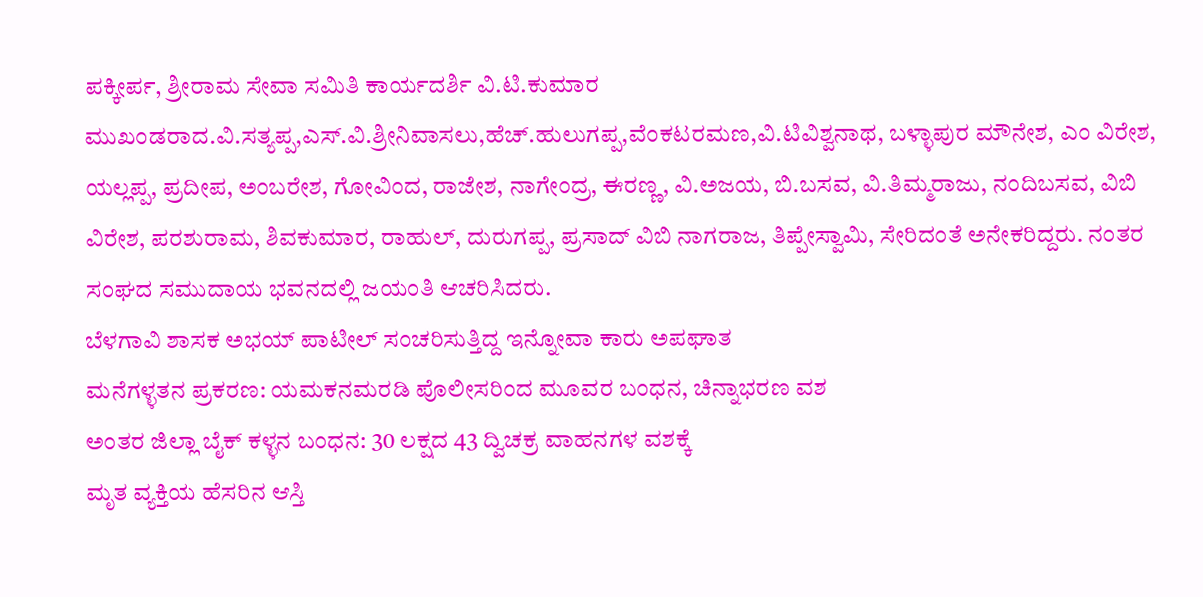ಪಕ್ಕೀರ್ಪ, ಶ್ರೀರಾಮ ಸೇವಾ ಸಮಿತಿ ಕಾರ್ಯದರ್ಶಿ ವಿ.ಟಿ.ಕುಮಾರ
ಮುಖಂಡರಾದ.ವಿ.ಸತ್ಯಪ್ಪ,ಎಸ್.ವಿ.ಶ್ರೀನಿವಾಸಲು,ಹೆಚ್.ಹುಲುಗಪ್ಪ,ವೆಂಕಟರಮಣ,ವಿ.ಟಿವಿಶ್ವನಾಥ, ಬಳ್ಳಾಪುರ ಮೌನೇಶ, ಎಂ ವಿರೇಶ, ಯಲ್ಲಪ್ಪ, ಪ್ರದೀಪ, ಅಂಬರೇಶ, ಗೋವಿಂದ, ರಾಜೇಶ, ನಾಗೇಂದ್ರ, ಈರಣ್ಣ, ವಿ.ಅಜಯ, ಬಿ.ಬಸವ, ವಿ.ತಿಮ್ಮರಾಜು, ನಂದಿಬಸವ, ವಿಬಿ ವಿರೇಶ, ಪರಶುರಾಮ, ಶಿವಕುಮಾರ, ರಾಹುಲ್, ದುರುಗಪ್ಪ, ಪ್ರಸಾದ್ ವಿಬಿ ನಾಗರಾಜ, ತಿಪ್ಪೇಸ್ವಾಮಿ, ಸೇರಿದಂತೆ ಅನೇಕರಿದ್ದರು. ನಂತರ ಸಂಘದ ಸಮುದಾಯ ಭವನದಲ್ಲಿ ಜಯಂತಿ ಆಚರಿಸಿದರು.
ಬೆಳಗಾವಿ ಶಾಸಕ ಅಭಯ್ ಪಾಟೀಲ್ ಸಂಚರಿಸುತ್ತಿದ್ದ ಇನ್ನೋವಾ ಕಾರು ಅಪಘಾತ
ಮನೆಗಳ್ಳತನ ಪ್ರಕರಣ: ಯಮಕನಮರಡಿ ಪೊಲೀಸರಿಂದ ಮೂವರ ಬಂಧನ, ಚಿನ್ನಾಭರಣ ವಶ
ಅಂತರ ಜಿಲ್ಲಾ ಬೈಕ್ ಕಳ್ಳನ ಬಂಧನ: 30 ಲಕ್ಷದ 43 ದ್ವಿಚಕ್ರ ವಾಹನಗಳ ವಶಕ್ಕೆ
ಮೃತ ವ್ಯಕ್ತಿಯ ಹೆಸರಿನ ಆಸ್ತಿ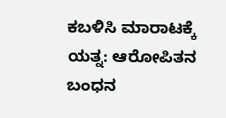ಕಬಳಿಸಿ ಮಾರಾಟಕ್ಕೆ ಯತ್ನ: ಆರೋಪಿತನ ಬಂಧನ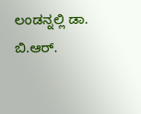ಲಂಡನ್ನಲ್ಲಿ ಡಾ. ಬಿ.ಆರ್.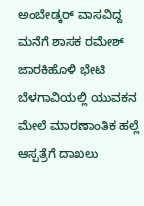ಅಂಬೇಡ್ಕರ್ ವಾಸವಿದ್ದ ಮನೆಗೆ ಶಾಸಕ ರಮೇಶ್ ಜಾರಕಿಹೊಳಿ ಭೇಟಿ
ಬೆಳಗಾವಿಯಲ್ಲಿ ಯುವಕನ ಮೇಲೆ ಮಾರಣಾಂತಿಕ ಹಲ್ಲೆ ಆಸ್ಪತ್ರೆಗೆ ದಾಖಲು